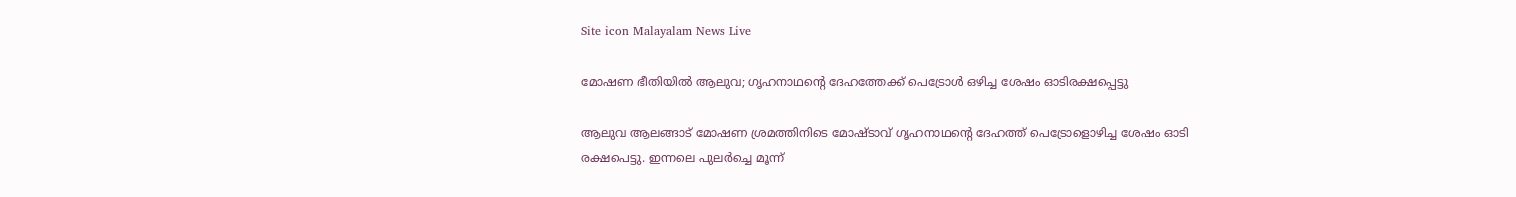Site icon Malayalam News Live

മോഷണ ഭീതിയിൽ ആലുവ; ഗൃഹനാഥന്റെ ദേഹത്തേക്ക് പെട്രോൾ ഒഴിച്ച ശേഷം ഓടിരക്ഷപ്പെട്ടു

ആലുവ ആലങ്ങാട് മോഷണ ശ്രമത്തിനിടെ മോഷ്ടാവ് ഗൃഹനാഥന്റെ ദേഹത്ത് പെട്രോളൊഴിച്ച ശേഷം ഓടി രക്ഷപെട്ടു. ഇന്നലെ പുലർച്ചെ മൂന്ന്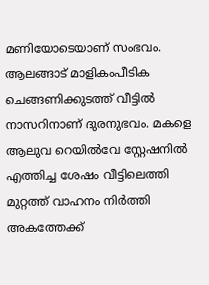മണിയോടെയാണ് സംഭവം. ആലങ്ങാട് മാളികംപീടിക ചെങ്ങണിക്കുടത്ത് വീട്ടിൽ നാസറിനാണ് ദുരനുഭവം. മകളെ ആലുവ റെയിൽവേ സ്റ്റേഷനിൽ എത്തിച്ച ശേഷം വീട്ടിലെത്തി മുറ്റത്ത് വാഹനം നിർത്തി അകത്തേക്ക്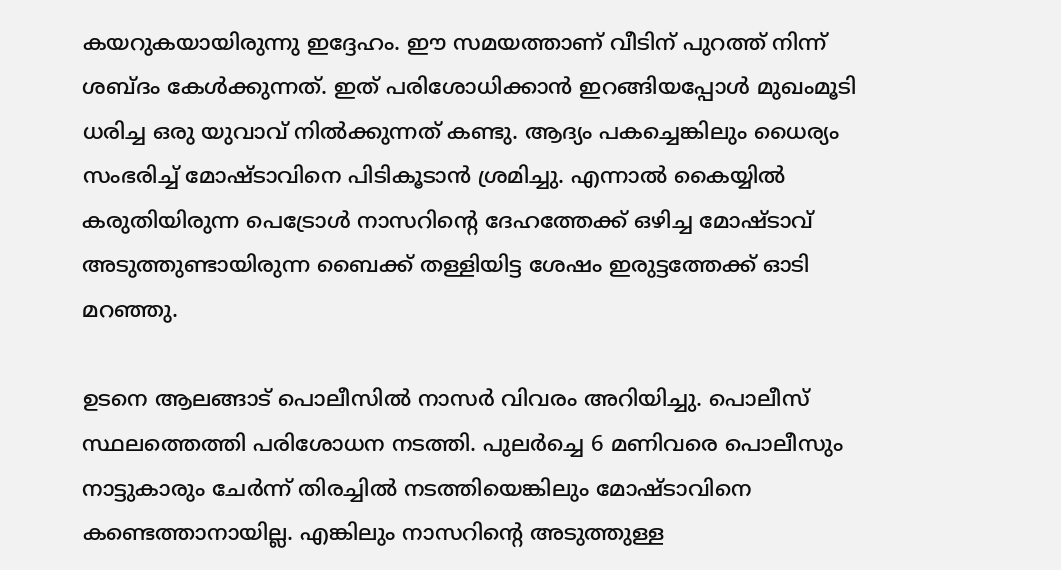കയറുകയായിരുന്നു ഇദ്ദേഹം. ഈ സമയത്താണ് വീടിന് പുറത്ത് നിന്ന് ശബ്ദം കേൾക്കുന്നത്. ഇത് പരിശോധിക്കാൻ ഇറങ്ങിയപ്പോൾ മുഖംമൂടി ധരിച്ച ഒരു യുവാവ് നിൽക്കുന്നത് കണ്ടു. ആദ്യം പകച്ചെങ്കിലും ധൈര്യം സംഭരിച്ച് മോഷ്ടാവിനെ പിടികൂടാൻ ശ്രമിച്ചു. എന്നാൽ കൈയ്യിൽ കരുതിയിരുന്ന പെട്രോൾ നാസറിന്റെ ദേഹത്തേക്ക് ഒഴിച്ച മോഷ്ടാവ് അടുത്തുണ്ടായിരുന്ന ബൈക്ക് തള്ളിയിട്ട ശേഷം ഇരുട്ടത്തേക്ക് ഓടി മറഞ്ഞു.

ഉടനെ ആലങ്ങാട് പൊലീസിൽ നാസർ വിവരം അറിയിച്ചു. പൊലീസ് സ്ഥലത്തെത്തി പരിശോധന നടത്തി. പുലർച്ചെ 6 മണിവരെ പൊലീസും നാട്ടുകാരും ചേർന്ന് തിരച്ചിൽ നടത്തിയെങ്കിലും മോഷ്ടാവിനെ കണ്ടെത്താനായില്ല. എങ്കിലും നാസറിൻ്റെ അടുത്തുള്ള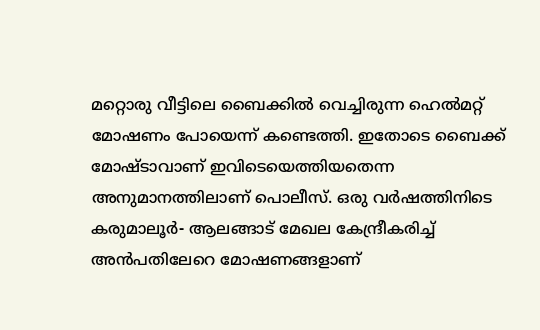മറ്റൊരു വീട്ടിലെ ബൈക്കിൽ വെച്ചിരുന്ന ഹെൽമറ്റ് മോഷണം പോയെന്ന് കണ്ടെത്തി. ഇതോടെ ബൈക്ക് മോഷ്‌ടാവാണ് ഇവിടെയെത്തിയതെന്ന അനുമാനത്തിലാണ് പൊലീസ്. ഒരു വർഷത്തിനിടെ കരുമാലൂർ- ആലങ്ങാട് മേഖല കേന്ദ്രീകരിച്ച് അൻപതിലേറെ മോഷണങ്ങളാണ്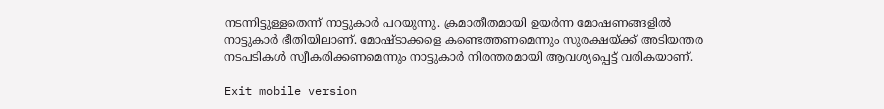നടന്നിട്ടുള്ളതെന്ന് നാട്ടുകാർ പറയുന്നു. ക്രമാതീതമായി ഉയർന്ന മോഷണങ്ങളിൽ നാട്ടുകാർ ഭീതിയിലാണ്. മോഷ്ടാക്കളെ കണ്ടെത്തണമെന്നും സുരക്ഷയ്ക്ക് അടിയന്തര നടപടികൾ സ്വീകരിക്കണമെന്നും നാട്ടുകാർ നിരന്തരമായി ആവശ്യപ്പെട്ട് വരികയാണ്.

Exit mobile version